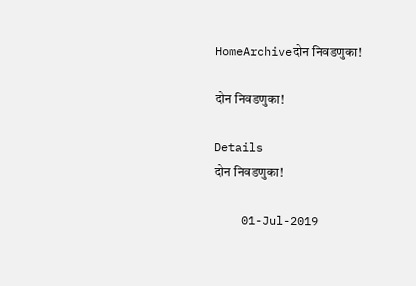HomeArchiveदोन निवडणुका!

दोन निवडणुका!

Details
दोन निवडणुका!

    01-Jul-2019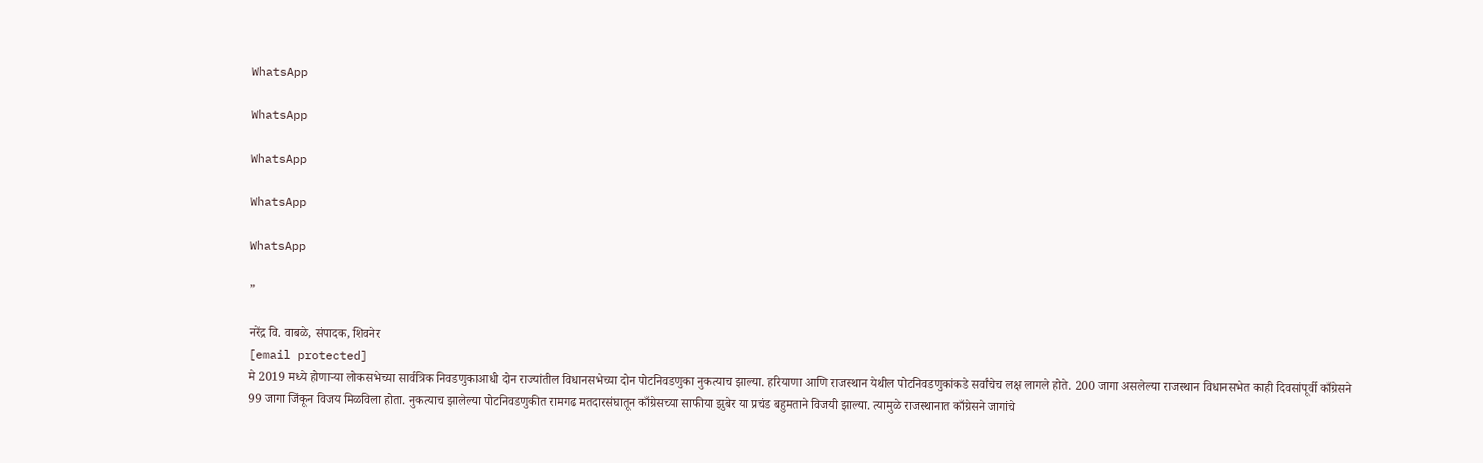WhatsApp

WhatsApp

WhatsApp

WhatsApp

WhatsApp

”

नरेंद्र वि. वाबळे, संपादक, शिवनेर
[email protected]
मे 2019 मध्ये होणाऱ्या लोकसभेच्या सार्वत्रिक निवडणुकाआधी दोन राज्यांतील विधानसभेच्या दोन पोटनिवडणुका नुकत्याच झाल्या. हरियाणा आणि राजस्थान येथील पोटनिवडणुकांकडे सर्वांचेच लक्ष लागले होते. 200 जागा असलेल्या राजस्थान विधानसभेत काही दिवसांपूर्वी काँग्रेसने 99 जागा जिंकून विजय मिळविला होता. नुकत्याच झालेल्या पोटनिवडणुकीत रामगढ मतदारसंघातून काँग्रेसच्या साफीया झुबेर या प्रचंड बहुमताने विजयी झाल्या. त्यामुळे राजस्थानात काँग्रेसने जागांचे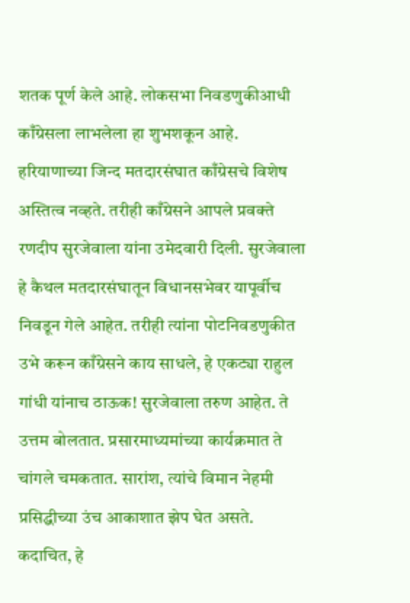शतक पूर्ण केले आहे. लोकसभा निवडणुकीआधी काँग्रेसला लाभलेला हा शुभशकून आहे. हरियाणाच्या जिन्द मतदारसंघात काँग्रेसचे विशेष अस्तित्व नव्हते. तरीही काँग्रेसने आपले प्रवक्ते रणदीप सुरजेवाला यांना उमेदवारी दिली. सुरजेवाला हे कैथल मतदारसंघातून विधानसभेवर यापूर्वीच निवडून गेले आहेत. तरीही त्यांना पोटनिवडणुकीत उभे करून काँग्रेसने काय साधले, हे एकट्या राहुल गांधी यांनाच ठाऊक! सुरजेवाला तरुण आहेत. ते उत्तम बोलतात. प्रसारमाध्यमांच्या कार्यक्रमात ते चांगले चमकतात. सारांश, त्यांचे विमान नेहमी प्रसिद्धीच्या उंच आकाशात झेप घेत असते. कदाचित, हे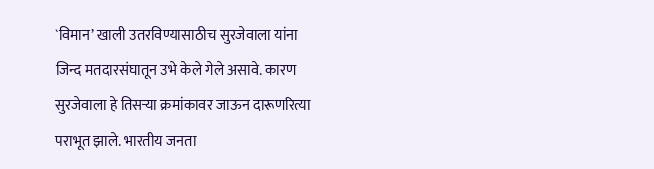`विमान’ खाली उतरविण्यासाठीच सुरजेवाला यांना जिन्द मतदारसंघातून उभे केले गेले असावे. कारण सुरजेवाला हे तिसऱ्या क्रमांकावर जाऊन दारूणरित्या पराभूत झाले. भारतीय जनता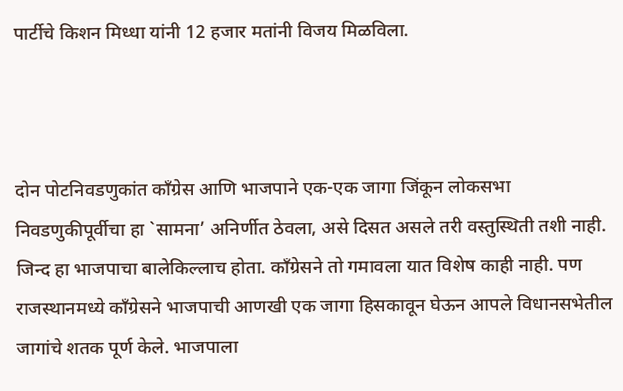पार्टीचे किशन मिध्धा यांनी 12 हजार मतांनी विजय मिळविला.



दोन पोटनिवडणुकांत काँग्रेस आणि भाजपाने एक-एक जागा जिंकून लोकसभा निवडणुकीपूर्वीचा हा `सामना’ अनिर्णीत ठेवला, असे दिसत असले तरी वस्तुस्थिती तशी नाही. जिन्द हा भाजपाचा बालेकिल्लाच होता. काँग्रेसने तो गमावला यात विशेष काही नाही. पण राजस्थानमध्ये काँग्रेसने भाजपाची आणखी एक जागा हिसकावून घेऊन आपले विधानसभेतील जागांचे शतक पूर्ण केले. भाजपाला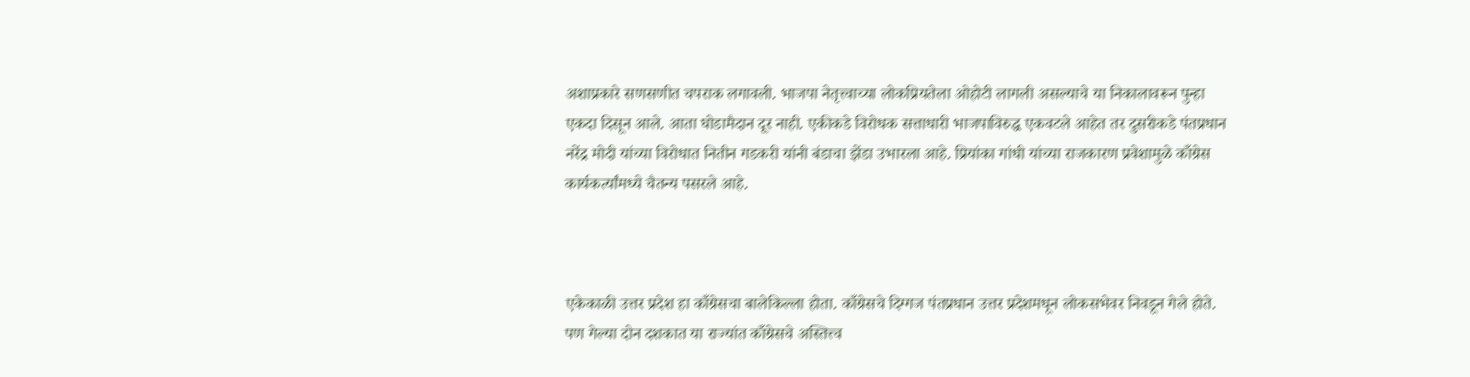अशाप्रकारे सणसणीत चपराक लगावली. भाजपा नेतृत्त्वाच्या लोकप्रियतेला ओहोटी लागली असल्याचे या निकालावरून पुन्हा एकदा दिसून आले. आता घोडामैदान दूर नाही. एकीकडे विरोधक सत्ताधारी भाजपाविरुद्ध एकवटले आहेत तर दुसरीकडे पंतप्रधान नरेंद्र मोदी यांच्या विरोधात नितीन गडकरी यांनी बंडाचा झेंडा उभारला आहे. प्रियांका गांधी यांच्या राजकारण प्रवेशामुळे काँग्रेस कार्यकर्त्यांमध्ये चैतन्य पसरले आहे.



एकेकाळी उत्तर प्रदेश हा काँग्रेसचा बालेकिल्ला होता. काँग्रेसचे दिग्गज पंतप्रधान उत्तर प्रदेशमधून लोकसभेवर निवडून गेले होते. पण गेल्या दोन दशकात या राज्यांत काँग्रेसचे अस्तित्त्व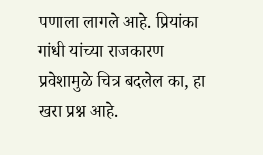पणाला लागले आहे. प्रियांका गांधी यांच्या राजकारण प्रवेशामुळे चित्र बदलेल का, हा खरा प्रश्न आहे.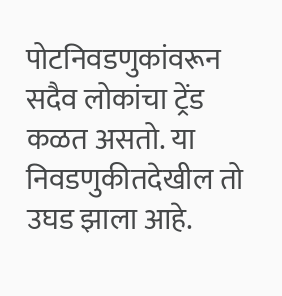पोटनिवडणुकांवरून सदैव लोकांचा ट्रेंड कळत असतो. या निवडणुकीतदेखील तो उघड झाला आहे.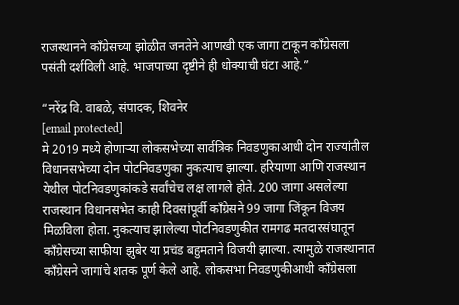राजस्थानने काँग्रेसच्या झोळीत जनतेने आणखी एक जागा टाकून काँग्रेसला पसंती दर्शविली आहे. भाजपाच्या दृष्टीने ही धोक्याची घंटा आहे.”

“नरेंद्र वि. वाबळे, संपादक, शिवनेर
[email protected]
मे 2019 मध्ये होणाऱ्या लोकसभेच्या सार्वत्रिक निवडणुकाआधी दोन राज्यांतील विधानसभेच्या दोन पोटनिवडणुका नुकत्याच झाल्या. हरियाणा आणि राजस्थान येथील पोटनिवडणुकांकडे सर्वांचेच लक्ष लागले होते. 200 जागा असलेल्या राजस्थान विधानसभेत काही दिवसांपूर्वी काँग्रेसने 99 जागा जिंकून विजय मिळविला होता. नुकत्याच झालेल्या पोटनिवडणुकीत रामगढ मतदारसंघातून काँग्रेसच्या साफीया झुबेर या प्रचंड बहुमताने विजयी झाल्या. त्यामुळे राजस्थानात काँग्रेसने जागांचे शतक पूर्ण केले आहे. लोकसभा निवडणुकीआधी काँग्रेसला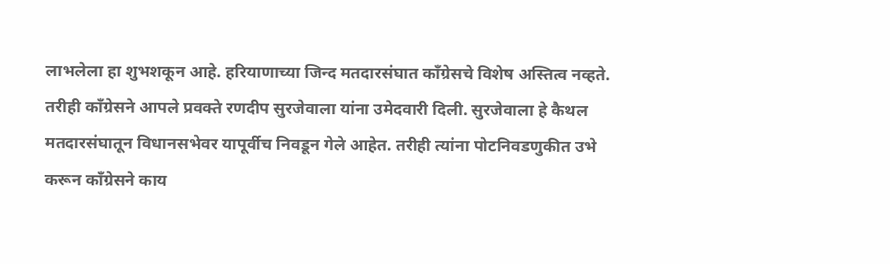लाभलेला हा शुभशकून आहे. हरियाणाच्या जिन्द मतदारसंघात काँग्रेसचे विशेष अस्तित्व नव्हते. तरीही काँग्रेसने आपले प्रवक्ते रणदीप सुरजेवाला यांना उमेदवारी दिली. सुरजेवाला हे कैथल मतदारसंघातून विधानसभेवर यापूर्वीच निवडून गेले आहेत. तरीही त्यांना पोटनिवडणुकीत उभे करून काँग्रेसने काय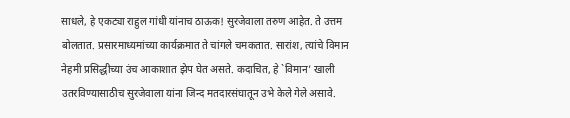साधले, हे एकट्या राहुल गांधी यांनाच ठाऊक! सुरजेवाला तरुण आहेत. ते उत्तम बोलतात. प्रसारमाध्यमांच्या कार्यक्रमात ते चांगले चमकतात. सारांश, त्यांचे विमान नेहमी प्रसिद्धीच्या उंच आकाशात झेप घेत असते. कदाचित, हे `विमान’ खाली उतरविण्यासाठीच सुरजेवाला यांना जिन्द मतदारसंघातून उभे केले गेले असावे.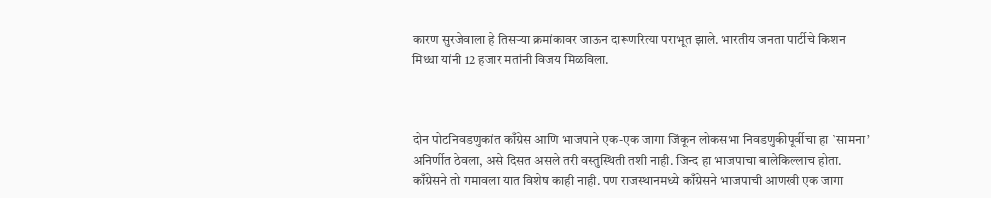कारण सुरजेवाला हे तिसऱ्या क्रमांकावर जाऊन दारूणरित्या पराभूत झाले. भारतीय जनता पार्टीचे किशन मिध्धा यांनी 12 हजार मतांनी विजय मिळविला.



दोन पोटनिवडणुकांत काँग्रेस आणि भाजपाने एक-एक जागा जिंकून लोकसभा निवडणुकीपूर्वीचा हा `सामना’ अनिर्णीत ठेवला, असे दिसत असले तरी वस्तुस्थिती तशी नाही. जिन्द हा भाजपाचा बालेकिल्लाच होता. काँग्रेसने तो गमावला यात विशेष काही नाही. पण राजस्थानमध्ये काँग्रेसने भाजपाची आणखी एक जागा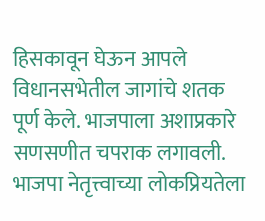हिसकावून घेऊन आपले विधानसभेतील जागांचे शतक पूर्ण केले. भाजपाला अशाप्रकारे सणसणीत चपराक लगावली. भाजपा नेतृत्त्वाच्या लोकप्रियतेला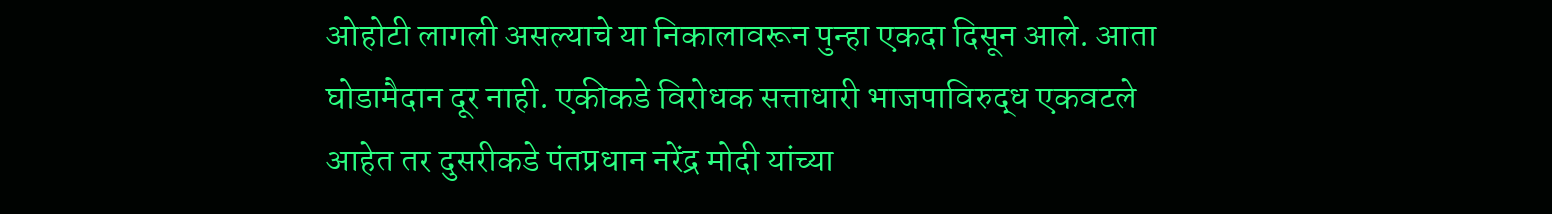ओहोटी लागली असल्याचे या निकालावरून पुन्हा एकदा दिसून आले. आता घोडामैदान दूर नाही. एकीकडे विरोधक सत्ताधारी भाजपाविरुद्ध एकवटले आहेत तर दुसरीकडे पंतप्रधान नरेंद्र मोदी यांच्या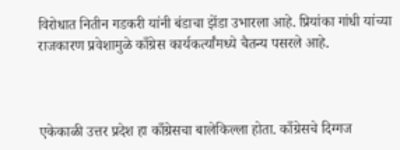विरोधात नितीन गडकरी यांनी बंडाचा झेंडा उभारला आहे. प्रियांका गांधी यांच्या राजकारण प्रवेशामुळे काँग्रेस कार्यकर्त्यांमध्ये चैतन्य पसरले आहे.



एकेकाळी उत्तर प्रदेश हा काँग्रेसचा बालेकिल्ला होता. काँग्रेसचे दिग्गज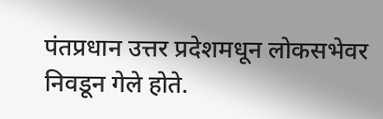पंतप्रधान उत्तर प्रदेशमधून लोकसभेवर निवडून गेले होते.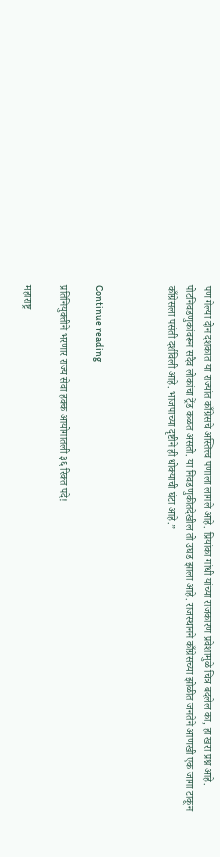पण गेल्या दोन दशकात या राज्यांत काँग्रेसचे अस्तित्त्व पणाला लागले आहे. प्रियांका गांधी यांच्या राजकारण प्रवेशामुळे चित्र बदलेल का, हा खरा प्रश्न आहे. पोटनिवडणुकांवरून सदैव लोकांचा ट्रेंड कळत असतो. या निवडणुकीतदेखील तो उघड झाला आहे. राजस्थानने काँग्रेसच्या झोळीत जनतेने आणखी एक जागा टाकून काँग्रेसला पसंती दर्शविली आहे. भाजपाच्या दृष्टीने ही धोक्याची घंटा आहे.”



Continue reading

प्रतिनियुक्तीने भरणार राज्य सेवा हक्क आयोगातली ३६ रिक्त पदे!

महाराष्ट्र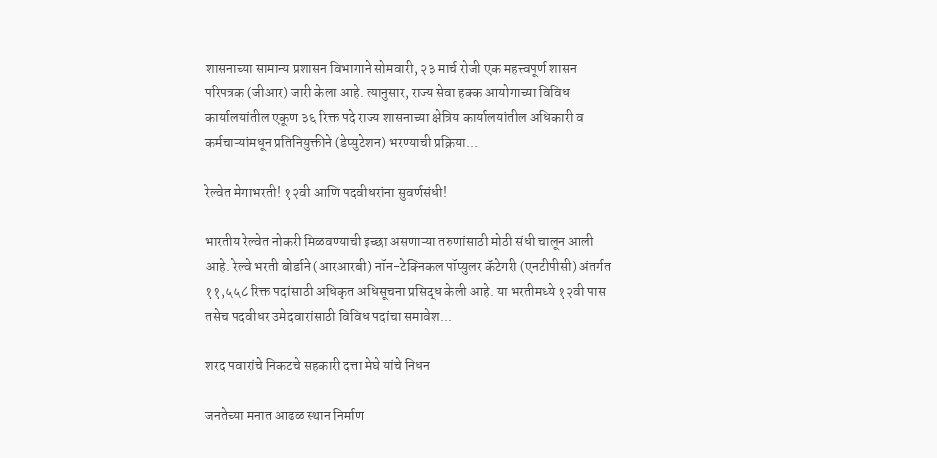शासनाच्या सामान्य प्रशासन विभागाने सोमवारी, २३ मार्च रोजी एक महत्त्वपूर्ण शासन परिपत्रक (जीआर) जारी केला आहे. त्यानुसार, राज्य सेवा हक्क आयोगाच्या विविध कार्यालयांतील एकूण ३६ रिक्त पदे राज्य शासनाच्या क्षेत्रिय कार्यालयांतील अधिकारी व कर्मचाऱ्यांमधून प्रतिनियुक्तीने (डेप्युटेशन) भरण्याची प्रक्रिया...

रेल्वेत मेगाभरती! १२वी आणि पदवीधरांना सुवर्णसंधी!

भारतीय रेल्वेत नोकरी मिळवण्याची इच्छा असणाऱ्या तरुणांसाठी मोठी संधी चालून आली आहे. रेल्वे भरती बोर्डाने (आरआरबी) नॉन-टेक्निकल पॉप्युलर कॅटेगरी (एनटीपीसी) अंतर्गत ११,५५८ रिक्त पदांसाठी अधिकृत अधिसूचना प्रसिद्ध केली आहे. या भरतीमध्ये १२वी पास तसेच पदवीधर उमेदवारांसाठी विविध पदांचा समावेश...

शरद पवारांचे निकटचे सहकारी दत्ता मेघे यांचे निधन

जनतेच्या मनात आढळ स्थान निर्माण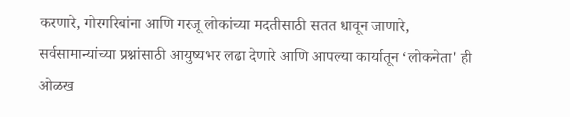करणारे, गोरगरिबांना आणि गरजू लोकांच्या मदतीसाठी सतत धावून जाणारे, सर्वसामान्यांच्या प्रश्नांसाठी आयुष्यभर लढा देणारे आणि आपल्या कार्यातून ‘लोकनेता' ही ओळख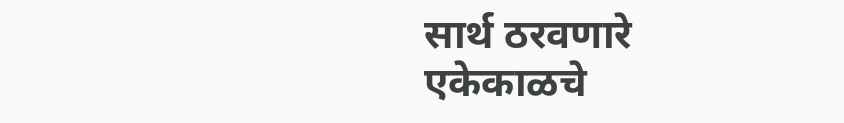सार्थ ठरवणारे एकेकाळचे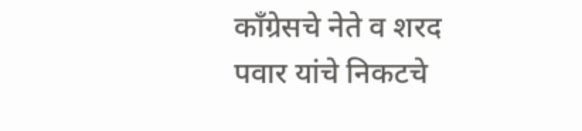काँग्रेसचे नेते व शरद पवार यांचे निकटचे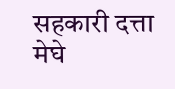सहकारी दत्ता मेघे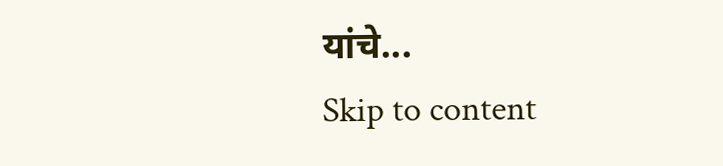यांचे...
Skip to content